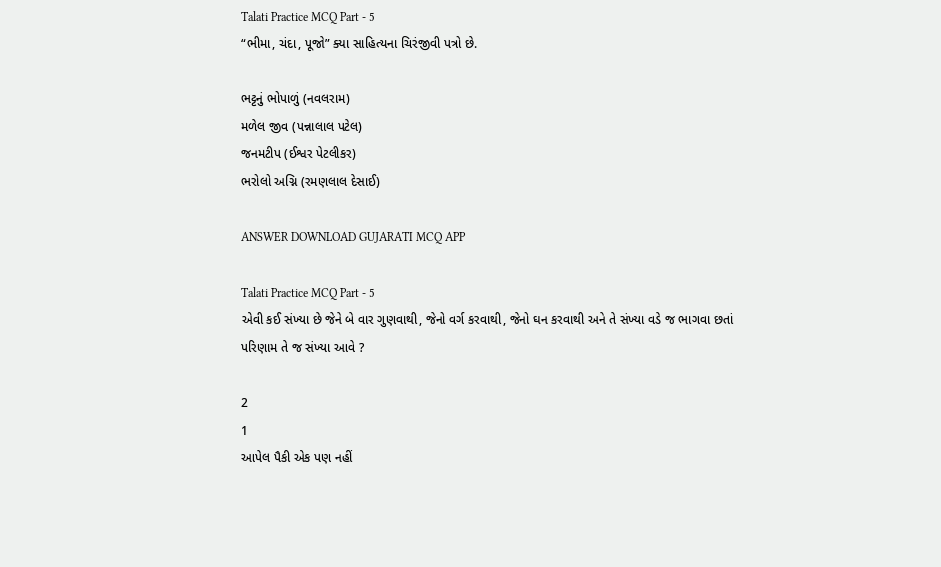Talati Practice MCQ Part - 5
“ભીમા, ચંદા, પૂજો” ક્યા સાહિત્યના ચિરંજીવી પત્રો છે.

ભટ્ટનું ભોપાળું (નવલરામ)
મળેલ જીવ (પન્નાલાલ પટેલ)
જનમટીપ (ઈશ્વર પેટલીકર)
ભરોલો અગ્નિ (રમણલાલ દેસાઈ)

ANSWER DOWNLOAD GUJARATI MCQ APP

Talati Practice MCQ Part - 5
એવી કઈ સંખ્યા છે જેને બે વાર ગુણવાથી, જેનો વર્ગ કરવાથી, જેનો ઘન કરવાથી અને તે સંખ્યા વડે જ ભાગવા છતાં પરિણામ તે જ સંખ્યા આવે ?

2
1
આપેલ પૈકી એક પણ નહીં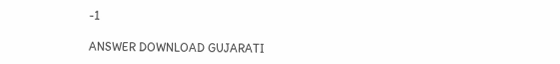-1

ANSWER DOWNLOAD GUJARATI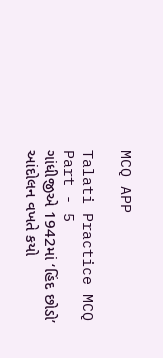MCQ APP

Talati Practice MCQ Part - 5
ગાંધીજીએ 1942માં ‘હિંદ છોડો’ આંદોલન વખતે કયો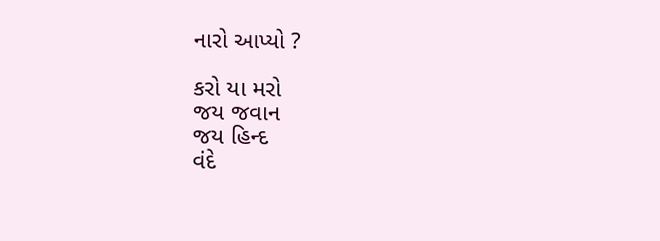નારો આપ્યો ?

કરો યા મરો
જય જવાન
જય હિન્દ
વંદે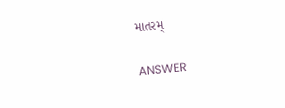માતરમ્

ANSWER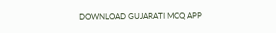DOWNLOAD GUJARATI MCQ APP